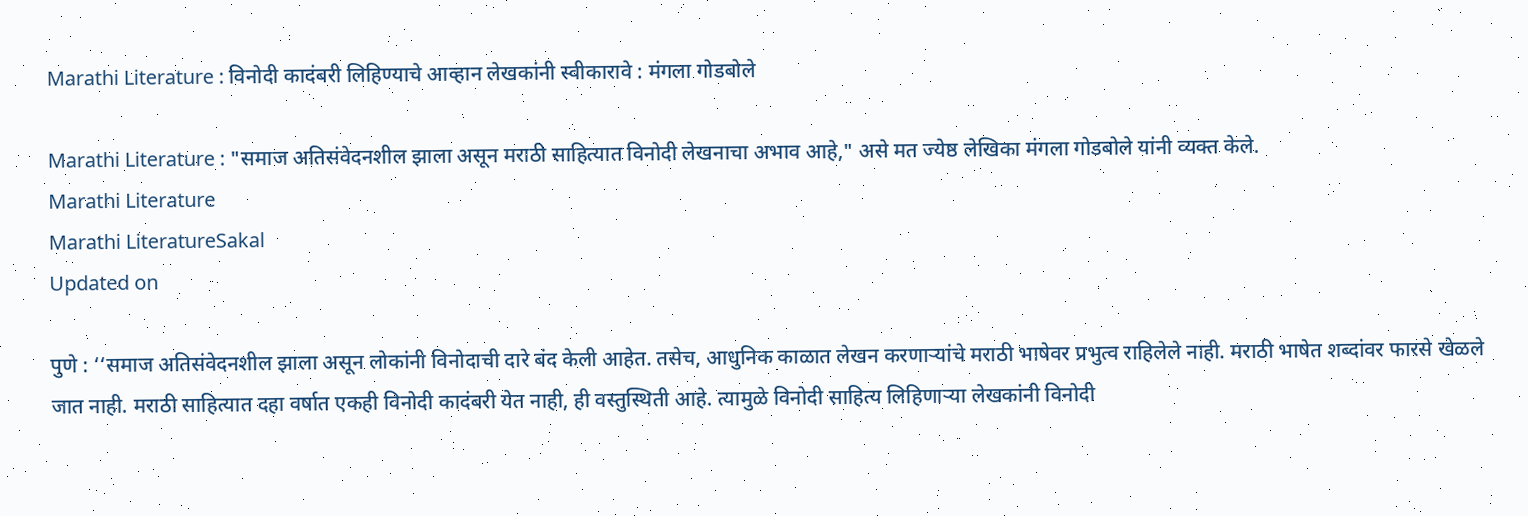Marathi Literature : विनोदी कादंबरी लिहिण्याचे आव्हान लेखकांनी स्वीकारावे : मंगला गोडबोले

Marathi Literature : "समाज अतिसंवेदनशील झाला असून मराठी साहित्यात विनोदी लेखनाचा अभाव आहे," असे मत ज्येष्ठ लेखिका मंगला गोडबोले यांनी व्यक्त केले.
Marathi Literature
Marathi LiteratureSakal
Updated on

पुणे : ‘‘समाज अतिसंवेदनशील झाला असून लोकांनी विनोदाची दारे बंद केली आहेत. तसेच, आधुनिक काळात लेखन करणाऱ्यांचे मराठी भाषेवर प्रभुत्व राहिलेले नाही. मराठी भाषेत शब्दांवर फारसे खेळले जात नाही. मराठी साहित्यात दहा वर्षात एकही विनोदी कादंबरी येत नाही, ही वस्तुस्थिती आहे. त्यामुळे विनोदी साहित्य लिहिणाऱ्या लेखकांनी विनोदी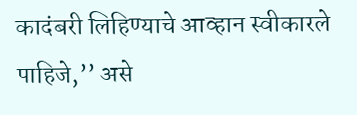कादंबरी लिहिण्याचे आव्हान स्वीकारले पाहिजे,’’ असे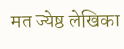मत ज्येष्ठ लेखिका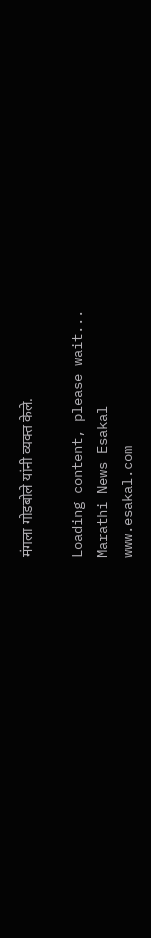मंगला गोडबोले यांनी व्यक्त केले.

Loading content, please wait...
Marathi News Esakal
www.esakal.com